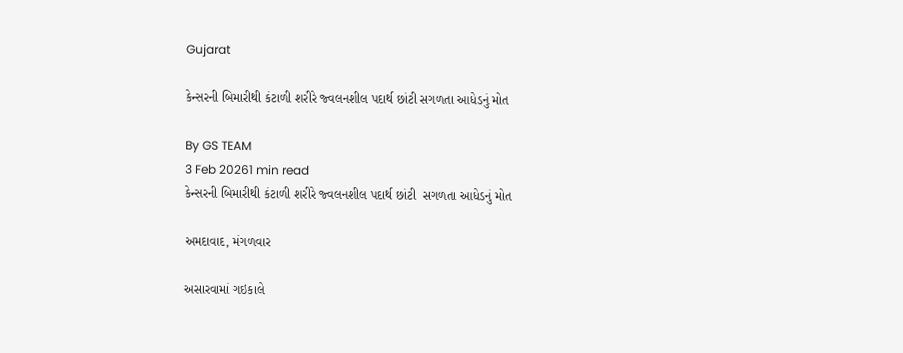Gujarat

કેન્સરની બિમારીથી કંટાળી શરીરે જ્વલનશીલ પદાર્થ છાંટી સગળતા આધેડનું મોત

By GS TEAM
3 Feb 20261 min read
કેન્સરની બિમારીથી કંટાળી શરીરે જ્વલનશીલ પદાર્થ છાંટી  સગળતા આધેડનું મોત

અમદાવાદ, મંગળવાર

અસારવામાં ગઇકાલે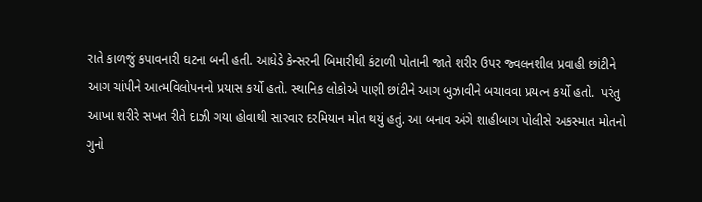રાતે કાળજું કપાવનારી ઘટના બની હતી. આધેડે કેન્સરની બિમારીથી કંટાળી પોતાની જાતે શરીર ઉપર જ્વલનશીલ પ્રવાહી છાંટીને આગ ચાંપીને આત્મવિલોપનનો પ્રયાસ કર્યો હતો. સ્થાનિક લોકોએ પાણી છાંટીને આગ બુઝાવીને બચાવવા પ્રયત્ન કર્યો હતો.  પરંતુ આખા શરીરે સખત રીતે દાઝી ગયા હોવાથી સારવાર દરમિયાન મોત થયું હતું. આ બનાવ અંગે શાહીબાગ પોલીસે અકસ્માત મોતનો ગુનો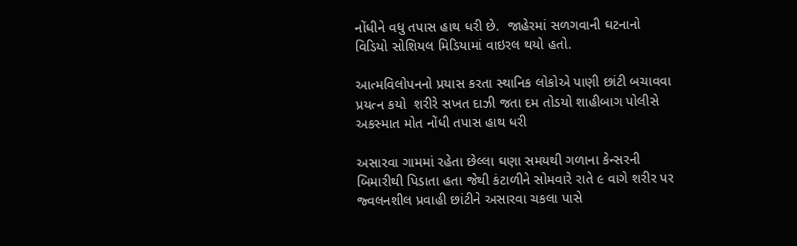નોંધીને વધુ તપાસ હાથ ધરી છે.  જાહેરમાં સળગવાની ઘટનાનો વિડિયો સોશિયલ મિડિયામાં વાઇરલ થયો હતો.

આત્મવિલોપનનો પ્રયાસ કરતા સ્થાનિક લોકોએ પાણી છાંટી બચાવવા પ્રયત્ન કયો  શરીરે સખત દાઝી જતા દમ તોડયો શાહીબાગ પોલીસે અકસ્માત મોત નોંધી તપાસ હાથ ધરી

અસારવા ગામમાં રહેતા છેલ્લા ઘણા સમયથી ગળાના કેન્સરની બિમારીથી પિડાતા હતા જેથી કંટાળીને સોમવારે રાતે ૯ વાગે શરીર પર જ્વલનશીલ પ્રવાહી છાંટીને અસારવા ચકલા પાસે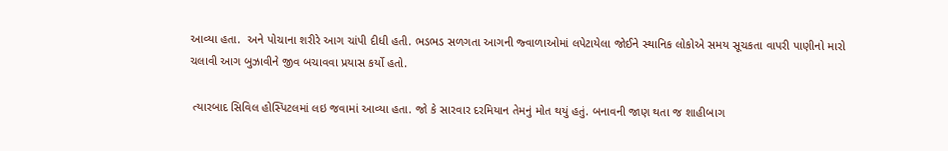આવ્યા હતા.  અને પોચાના શરીરે આગ ચાંપી દીધી હતી. ભડભડ સળગતા આગની જ્વાળાઓમાં લપેટાયેલા જોઈને સ્થાનિક લોકોએ સમય સૂચકતા વાપરી પાણીનો મારો ચલાવી આગ બુઝાવીને જીવ બચાવવા પ્રયાસ કર્યો હતો.

 ત્યારબાદ સિવિલ હોસ્પિટલમાં લઇ જવામાં આવ્યા હતા. જો કે સારવાર દરમિયાન તેમનું મોત થયું હતું. બનાવની જાણ થતા જ શાહીબાગ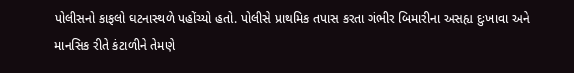પોલીસનો કાફલો ઘટનાસ્થળે પહોંચ્યો હતો. પોલીસે પ્રાથમિક તપાસ કરતા ગંભીર બિમારીના અસહ્ય દુઃખાવા અને માનસિક રીતે કંટાળીને તેમણે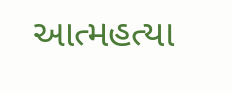આત્મહત્યા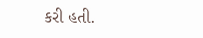કરી હતી.